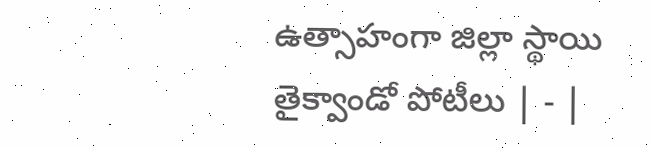ఉత్సాహంగా జిల్లా స్థాయి తైక్వాండో పోటీలు | - |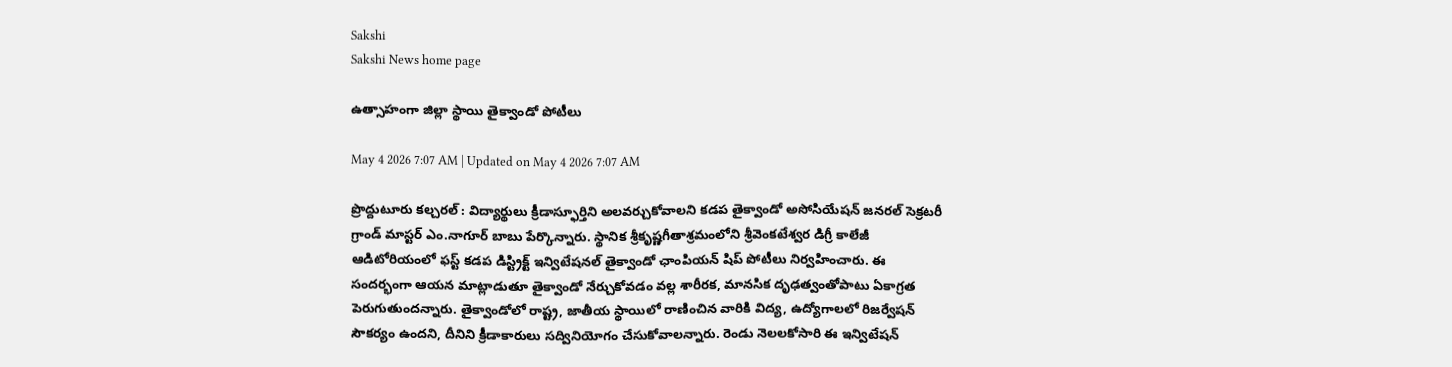Sakshi
Sakshi News home page

ఉత్సాహంగా జిల్లా స్థాయి తైక్వాండో పోటీలు

May 4 2026 7:07 AM | Updated on May 4 2026 7:07 AM

ప్రొద్దుటూరు కల్చరల్‌ : విద్యార్థులు క్రీడాస్ఫూర్తిని అలవర్చుకోవాలని కడప తైక్వాండో అసోసియేషన్‌ జనరల్‌ సెక్రటరీ గ్రాండ్‌ మాస్టర్‌ ఎం.నాగూర్‌ బాబు పేర్కొన్నారు. స్థానిక శ్రీకృష్ణగీతాశ్రమంలోని శ్రీవెంకటేశ్వర డిగ్రీ కాలేజీ ఆడిటోరియంలో ఫస్ట్‌ కడప డిస్ట్రిక్ట్‌ ఇన్విటేషనల్‌ తైక్వాండో ఛాంపియన్‌ షిప్‌ పోటీలు నిర్వహించారు. ఈ సందర్భంగా ఆయన మాట్లాడుతూ తైక్వాండో నేర్చుకోవడం వల్ల శారీరక, మానసిక దృఢత్వంతోపాటు ఏకాగ్రత పెరుగుతుందన్నారు. తైక్వాండోలో రాష్ట్ర, జాతీయ స్థాయిలో రాణించిన వారికి విద్య, ఉద్యోగాలలో రిజర్వేషన్‌ సౌకర్యం ఉందని, దీనిని క్రీడాకారులు సద్వినియోగం చేసుకోవాలన్నారు. రెండు నెలలకోసారి ఈ ఇన్విటేషన్‌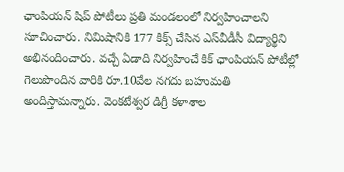ఛాంపియన్‌ షిప్‌ పోటీలు ప్రతి మండలంలో నిర్వహించాలని సూచించారు. నిమిషానికి 177 కిక్స్‌ చేసిన ఎస్‌వీడీసీ విద్యార్థిని అభినందించారు. వచ్చే ఏడాది నిర్వహించే కిక్‌ ఛాంపియన్‌ పోటీల్లో గెలుపొందిన వారికి రూ.10వేల నగదు బహుమతి అందిస్తామన్నారు. వెంకటేశ్వర డిగ్రీ కళాశాల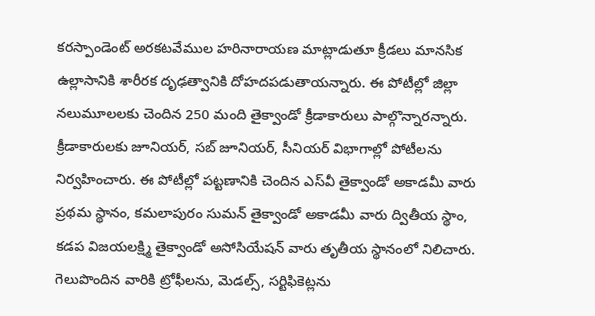కరస్పాండెంట్‌ అరకటవేముల హరినారాయణ మాట్లాడుతూ క్రీడలు మానసిక ఉల్లాసానికి శారీరక దృఢత్వానికి దోహదపడుతాయన్నారు. ఈ పోటీల్లో జిల్లా నలుమూలలకు చెందిన 250 మంది తైక్వాండో క్రీడాకారులు పాల్గొన్నారన్నారు. క్రీడాకారులకు జూనియర్‌, సబ్‌ జూనియర్‌, సీనియర్‌ విభాగాల్లో పోటీలను నిర్వహించారు. ఈ పోటీల్లో పట్టణానికి చెందిన ఎస్‌వీ తైక్వాండో అకాడమీ వారు ప్రథమ స్థానం, కమలాపురం సుమన్‌ తైక్వాండో అకాడమీ వారు ద్వితీయ స్థాం, కడప విజయలక్ష్మి తైక్వాండో అసోసియేషన్‌ వారు తృతీయ స్థానంలో నిలిచారు. గెలుపొందిన వారికి ట్రోఫీలను, మెడల్స్‌, సర్టిఫికెట్లను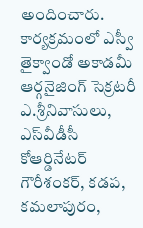అందించారు. కార్యక్రమంలో ఎస్వీ తైక్వాండో అకాడమీ ఆర్గనైజింగ్‌ సెక్రటరీ ఎ.శ్రీనివాసులు, ఎస్‌వీడీసీ కోఆర్డినేటర్‌ గౌరీశంకర్‌, కడప, కమలాపురం,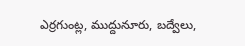ఎర్రగుంట్ల, ముద్దునూరు, బద్వేలు,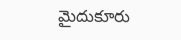మైదుకూరు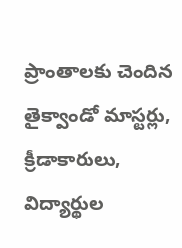ప్రాంతాలకు చెందిన తైక్వాండో మాస్టర్లు, క్రీడాకారులు, విద్యార్థుల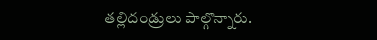తల్లిదండ్రులు పాల్గొన్నారు.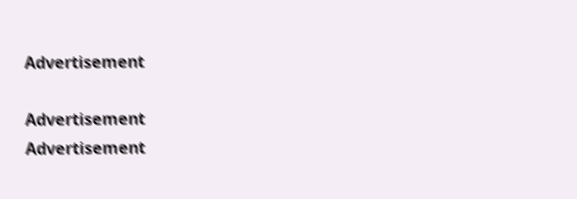Advertisement

Advertisement
Advertisement